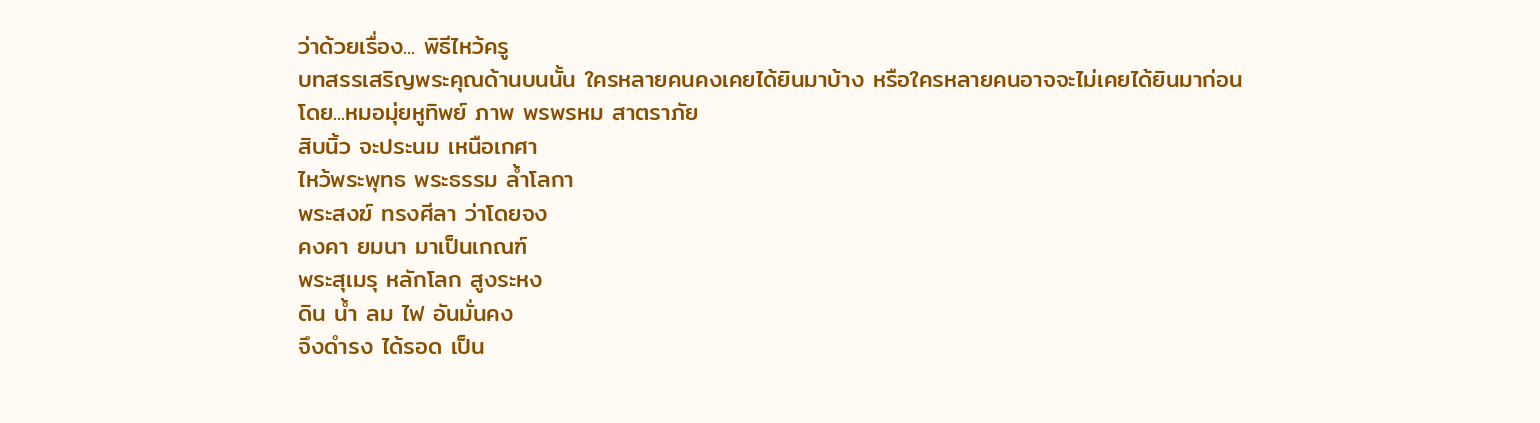ว่าด้วยเรื่อง... พิธีไหว้ครู
บทสรรเสริญพระคุณด้านบนนั้น ใครหลายคนคงเคยได้ยินมาบ้าง หรือใครหลายคนอาจจะไม่เคยได้ยินมาก่อน
โดย...หมอมุ่ยหูทิพย์ ภาพ พรพรหม สาตราภัย
สิบนิ้ว จะประนม เหนือเกศา
ไหว้พระพุทธ พระธรรม ล้ำโลกา
พระสงฆ์ ทรงศีลา ว่าโดยจง
คงคา ยมนา มาเป็นเกณฑ์
พระสุเมรุ หลักโลก สูงระหง
ดิน น้ำ ลม ไฟ อันมั่นคง
จึงดำรง ได้รอด เป็น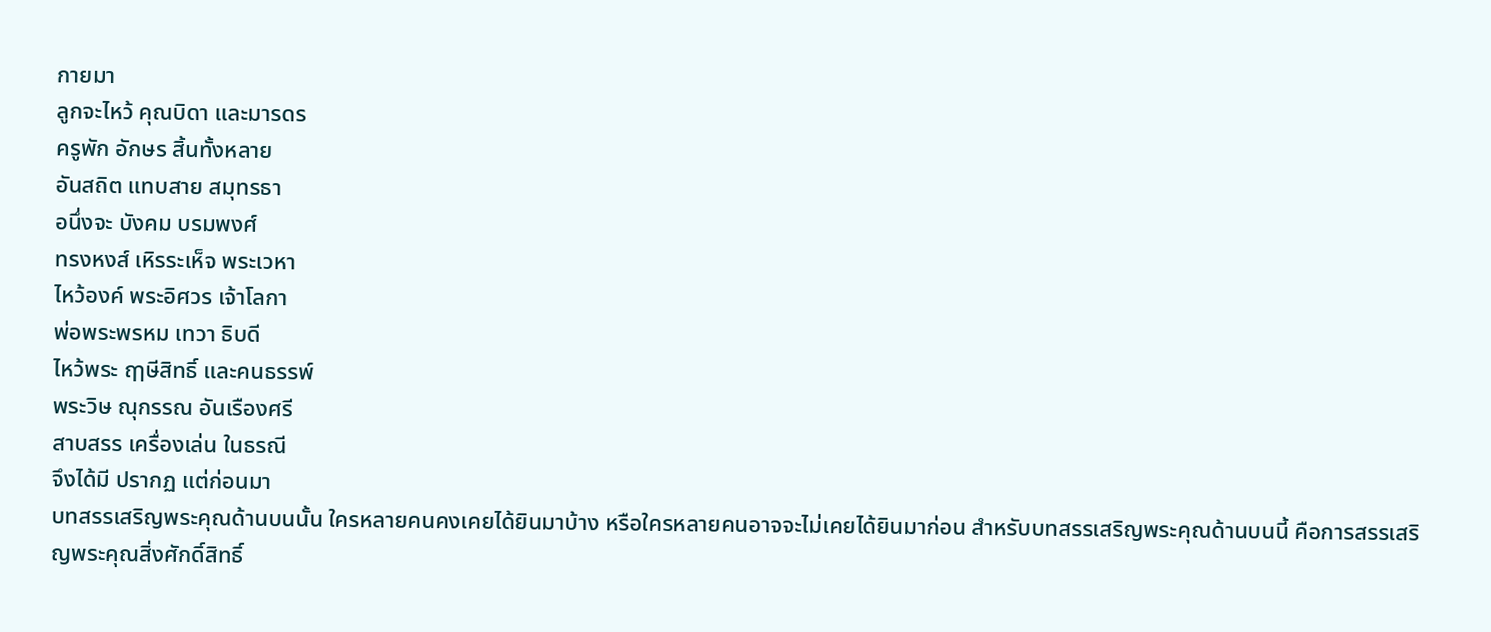กายมา
ลูกจะไหว้ คุณบิดา และมารดร
ครูพัก อักษร สิ้นทั้งหลาย
อันสถิต แทบสาย สมุทรธา
อนึ่งจะ บังคม บรมพงศ์
ทรงหงส์ เหิรระเห็จ พระเวหา
ไหว้องค์ พระอิศวร เจ้าโลกา
พ่อพระพรหม เทวา ธิบดี
ไหว้พระ ฤๅษีสิทธิ์ และคนธรรพ์
พระวิษ ณุกรรณ อันเรืองศรี
สาบสรร เครื่องเล่น ในธรณี
จึงได้มี ปรากฏ แต่ก่อนมา
บทสรรเสริญพระคุณด้านบนนั้น ใครหลายคนคงเคยได้ยินมาบ้าง หรือใครหลายคนอาจจะไม่เคยได้ยินมาก่อน สำหรับบทสรรเสริญพระคุณด้านบนนี้ คือการสรรเสริญพระคุณสิ่งศักดิ์สิทธิ์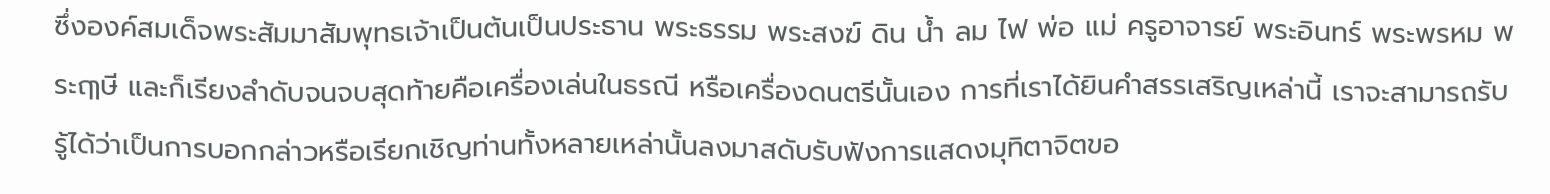ซึ่งองค์สมเด็จพระสัมมาสัมพุทธเจ้าเป็นต้นเป็นประธาน พระธรรม พระสงฆ์ ดิน น้ำ ลม ไฟ พ่อ แม่ ครูอาจารย์ พระอินทร์ พระพรหม พระฤๅษี และก็เรียงลำดับจนจบสุดท้ายคือเครื่องเล่นในธรณี หรือเครื่องดนตรีนั้นเอง การที่เราได้ยินคำสรรเสริญเหล่านี้ เราจะสามารถรับรู้ได้ว่าเป็นการบอกกล่าวหรือเรียกเชิญท่านทั้งหลายเหล่านั้นลงมาสดับรับฟังการแสดงมุทิตาจิตขอ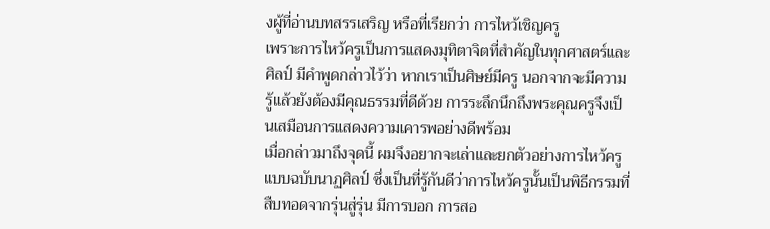งผู้ที่อ่านบทสรรเสริญ หรือที่เรียกว่า การไหว้เชิญครู
เพราะการไหว้ครูเป็นการแสดงมุทิตาจิตที่สำคัญในทุกศาสตร์และศิลป์ มีคำพูดกล่าวไว้ว่า หากเราเป็นศิษย์มีครู นอกจากจะมีความรู้แล้วยังต้องมีคุณธรรมที่ดีด้วย การระลึกนึกถึงพระคุณครูจึงเป็นเสมือนการแสดงความเคารพอย่างดีพร้อม
เมื่อกล่าวมาถึงจุดนี้ ผมจึงอยากจะเล่าและยกตัวอย่างการไหว้ครูแบบฉบับนาฏศิลป์ ซึ่งเป็นที่รู้กันดีว่าการไหว้ครูนั้นเป็นพิธีกรรมที่สืบทอดจากรุ่นสู่รุ่น มีการบอก การสอ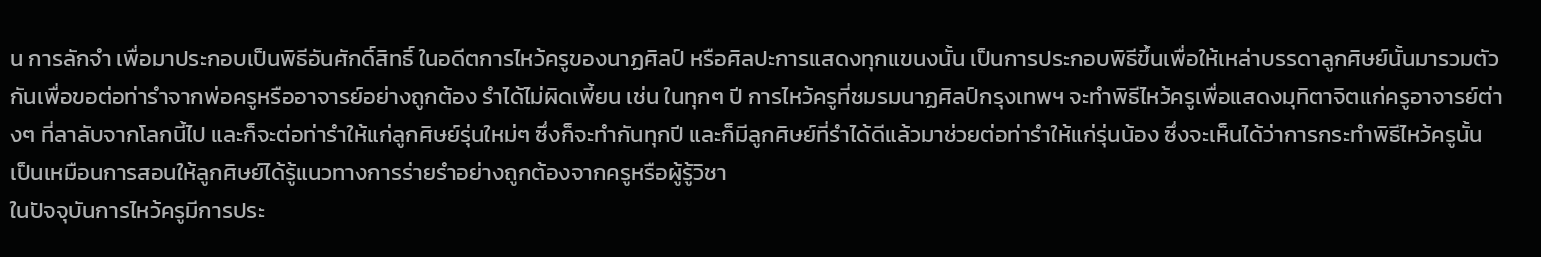น การลักจำ เพื่อมาประกอบเป็นพิธีอันศักดิ์สิทธิ์ ในอดีตการไหว้ครูของนาฏศิลป์ หรือศิลปะการแสดงทุกแขนงนั้น เป็นการประกอบพิธีขึ้นเพื่อให้เหล่าบรรดาลูกศิษย์นั้นมารวมตัวกันเพื่อขอต่อท่ารำจากพ่อครูหรืออาจารย์อย่างถูกต้อง รำได้ไม่ผิดเพี้ยน เช่น ในทุกๆ ปี การไหว้ครูที่ชมรมนาฏศิลป์กรุงเทพฯ จะทำพิธีไหว้ครูเพื่อแสดงมุทิตาจิตแก่ครูอาจารย์ต่างๆ ที่ลาลับจากโลกนี้ไป และก็จะต่อท่ารำให้แก่ลูกศิษย์รุ่นใหม่ๆ ซึ่งก็จะทำกันทุกปี และก็มีลูกศิษย์ที่รำได้ดีแล้วมาช่วยต่อท่ารำให้แก่รุ่นน้อง ซึ่งจะเห็นได้ว่าการกระทำพิธีไหว้ครูนั้น เป็นเหมือนการสอนให้ลูกศิษย์ได้รู้แนวทางการร่ายรำอย่างถูกต้องจากครูหรือผู้รู้วิชา
ในปัจจุบันการไหว้ครูมีการประ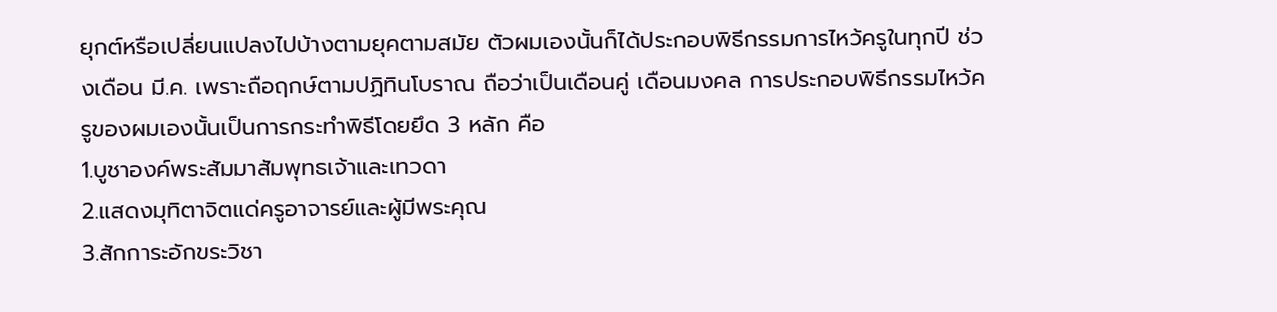ยุกต์หรือเปลี่ยนแปลงไปบ้างตามยุคตามสมัย ตัวผมเองนั้นก็ได้ประกอบพิธีกรรมการไหว้ครูในทุกปี ช่วงเดือน มี.ค. เพราะถือฤกษ์ตามปฏิทินโบราณ ถือว่าเป็นเดือนคู่ เดือนมงคล การประกอบพิธีกรรมไหว้ครูของผมเองนั้นเป็นการกระทำพิธีโดยยึด 3 หลัก คือ
1.บูชาองค์พระสัมมาสัมพุทธเจ้าและเทวดา
2.แสดงมุทิตาจิตแด่ครูอาจารย์และผู้มีพระคุณ
3.สักการะอักขระวิชา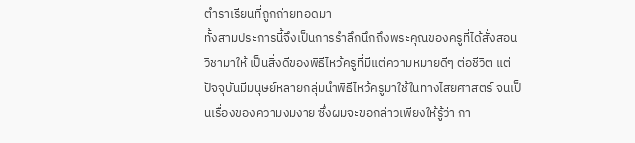ตำราเรียนที่ถูกถ่ายทอดมา
ทั้งสามประการนี้จึงเป็นการรำลึกนึกถึงพระคุณของครูที่ได้สั่งสอนวิชามาให้ เป็นสิ่งดีของพิธีไหว้ครูที่มีแต่ความหมายดีๆ ต่อชีวิต แต่ปัจจุบันมีมนุษย์หลายกลุ่มนำพิธีไหว้ครูมาใช้ในทางไสยศาสตร์ จนเป็นเรื่องของความงมงาย ซึ่งผมจะขอกล่าวเพียงให้รู้ว่า กา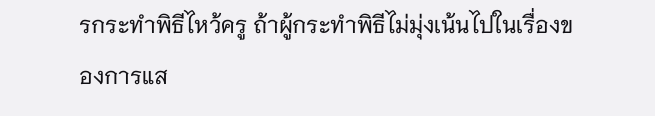รกระทำพิธีไหว้ครู ถ้าผู้กระทำพิธีไม่มุ่งเน้นไปในเรื่องของการแส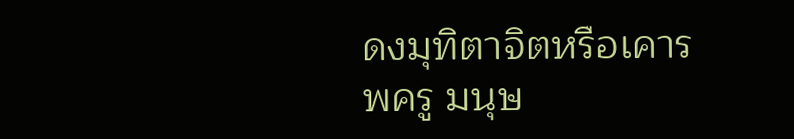ดงมุทิตาจิตหรือเคารพครู มนุษ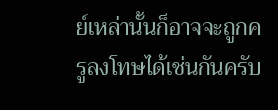ย์เหล่านั้นก็อาจจะถูกครูลงโทษได้เช่นกันครับ